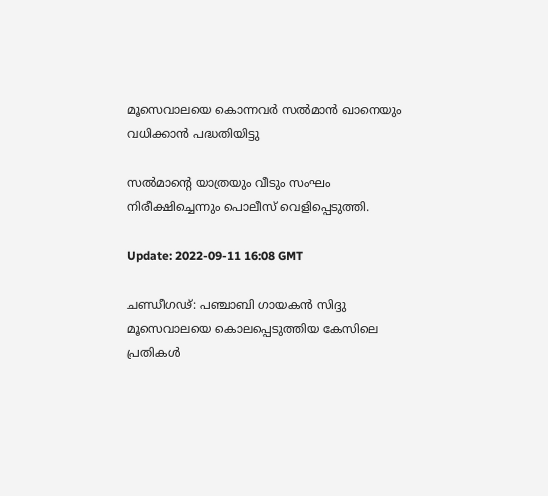മൂസെവാലയെ കൊന്നവർ സൽമാൻ ഖാനെയും വധിക്കാൻ പദ്ധതിയിട്ടു

സല്‍മാന്റെ യാത്രയും വീടും സംഘം നിരീക്ഷിച്ചെന്നും പൊലീസ് വെളിപ്പെടുത്തി.

Update: 2022-09-11 16:08 GMT

ചണ്ഡീഗഢ്: പഞ്ചാബി ഗായകൻ സിദ്ദു മൂസെവാലയെ കൊലപ്പെടുത്തിയ കേസിലെ പ്രതികൾ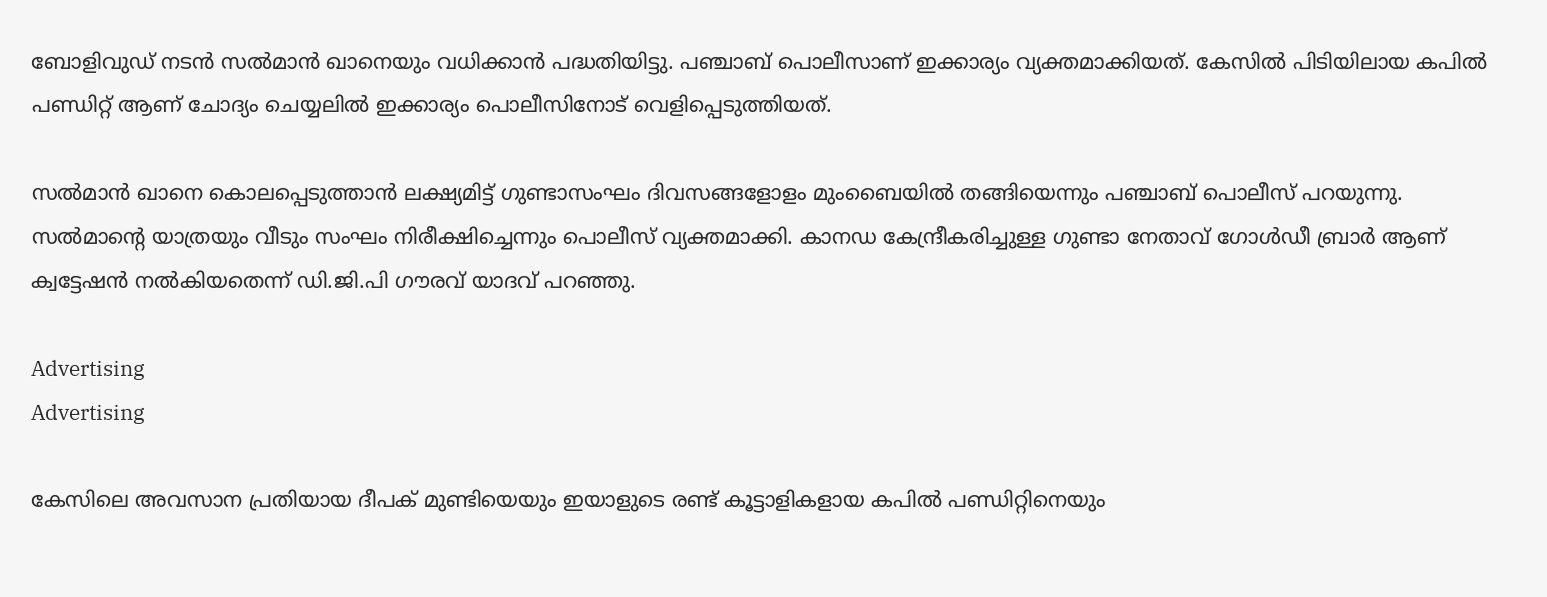ബോളിവുഡ് നടൻ സൽമാൻ ഖാനെയും വധിക്കാൻ പദ്ധതിയിട്ടു. പഞ്ചാബ് പൊലീസാണ് ഇക്കാര്യം വ്യക്തമാക്കിയത്. കേസിൽ പിടിയിലായ കപിൽ പണ്ഡിറ്റ് ആണ് ചോദ്യം ചെയ്യലിൽ ഇക്കാര്യം പൊലീസിനോട് വെളിപ്പെടുത്തിയത്.

സൽമാൻ ഖാനെ കൊലപ്പെടുത്താൻ ലക്ഷ്യമിട്ട് ഗുണ്ടാസംഘം ദിവസങ്ങളോളം മുംബൈയിൽ തങ്ങിയെന്നും പഞ്ചാബ് പൊലീസ് പറയുന്നു. സല്‍മാന്റെ യാത്രയും വീടും സംഘം നിരീക്ഷിച്ചെന്നും പൊലീസ് വ്യക്തമാക്കി. കാനഡ കേന്ദ്രീകരിച്ചുള്ള ഗുണ്ടാ നേതാവ് ഗോൾഡീ ബ്രാർ ആണ് ക്വട്ടേഷന്‍ നൽകിയതെന്ന് ഡി.ജി.പി ഗൗരവ് യാദവ് പറഞ്ഞു.

Advertising
Advertising

കേസിലെ അവസാന പ്രതിയായ ദീപക് മുണ്ടിയെയും ഇയാളുടെ രണ്ട് കൂട്ടാളികളായ കപിൽ പണ്ഡിറ്റിനെയും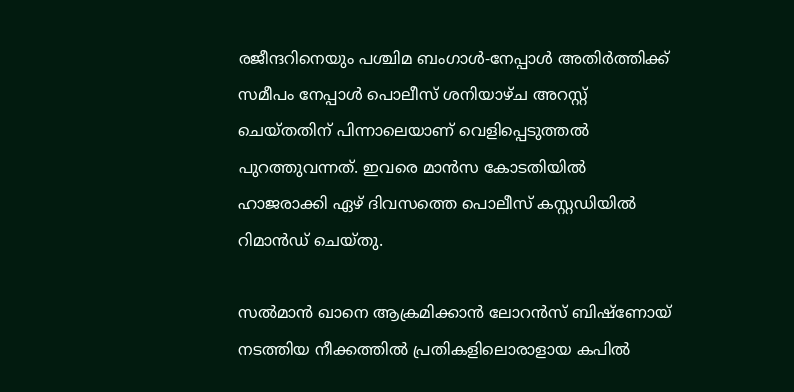രജീന്ദറിനെയും പശ്ചിമ ബംഗാൾ-നേപ്പാൾ അതിർത്തിക്ക് സമീപം നേപ്പാൾ പൊലീസ് ശനിയാഴ്ച അറസ്റ്റ് ചെയ്തതിന് പിന്നാലെയാണ് വെളിപ്പെടുത്തൽ‍ പുറത്തുവന്നത്. ഇവരെ മാൻസ കോടതിയിൽ ഹാജരാക്കി ഏഴ് ദിവസത്തെ പൊലീസ് കസ്റ്റ‍ഡിയിൽ റിമാൻഡ് ചെയ്തു.

സൽമാൻ ഖാനെ ആക്രമിക്കാൻ ലോറൻസ് ബിഷ്‌ണോയ് നടത്തിയ നീക്കത്തിൽ പ്രതികളിലൊരാളായ കപിൽ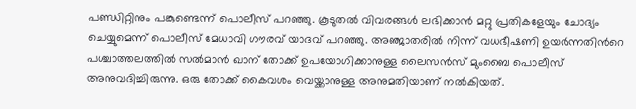പണ്ഡിറ്റിനും പങ്കുണ്ടെന്ന് പൊലീസ് പറഞ്ഞു. കൂടുതൽ വിവരങ്ങൾ ലഭിക്കാൻ മറ്റു പ്രതികളേയും ചോദ്യം ചെയ്യുമെന്ന് പൊലീസ് മേധാവി ഗൗരവ് യാദവ് പറഞ്ഞു. അഞ്ജാതരില്‍ നിന്ന് വധഭീഷണി ഉയര്‍ന്നതിന്‍റെ പശ്ചാത്തലത്തില്‍ സൽമാൻ ഖാന് തോക്ക് ഉപയോഗിക്കാനുള്ള ലൈസൻസ് മുംബൈ പൊലീസ് അനുവദിച്ചിരുന്നു. ഒരു തോക്ക് കൈവശം വെയ്ക്കാനുള്ള അനുമതിയാണ് നൽകിയത്.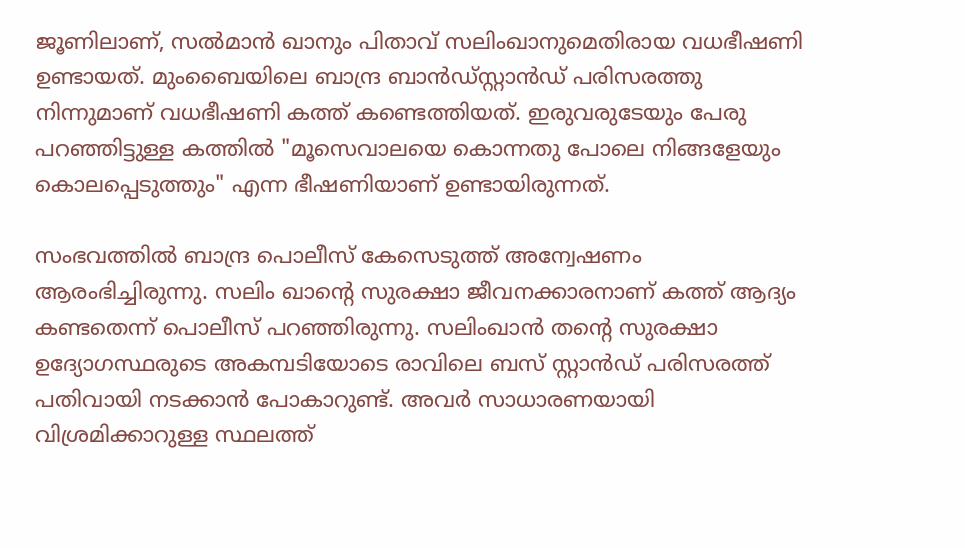ജൂണിലാണ്, സൽമാൻ ഖാനും പിതാവ് സലിംഖാനുമെതിരായ വധഭീഷണി ഉണ്ടായത്. മുംബൈയിലെ ബാന്ദ്ര ബാൻഡ്‌സ്റ്റാൻഡ് പരിസരത്തു നിന്നുമാണ് വധഭീഷണി കത്ത് കണ്ടെത്തിയത്. ഇരുവരുടേയും പേരു പറഞ്ഞിട്ടുള്ള കത്തിൽ "മൂസെവാലയെ കൊന്നതു പോലെ നിങ്ങളേയും കൊലപ്പെടുത്തും" എന്ന ഭീഷണിയാണ് ഉണ്ടായിരുന്നത്.

സംഭവത്തിൽ ബാന്ദ്ര പൊലീസ് കേസെടുത്ത് അന്വേഷണം ആരംഭിച്ചിരുന്നു. സലിം ഖാന്റെ സുരക്ഷാ ജീവനക്കാരനാണ് കത്ത് ആദ്യം കണ്ടതെന്ന് പൊലീസ് പറഞ്ഞിരുന്നു. സലിംഖാൻ തന്റെ സുരക്ഷാ ഉദ്യോഗസ്ഥരുടെ അകമ്പടിയോടെ രാവിലെ ബസ് സ്റ്റാൻഡ് പരിസരത്ത് പതിവായി നടക്കാൻ പോകാറുണ്ട്. അവർ സാധാരണയായി വിശ്രമിക്കാറുള്ള സ്ഥലത്ത്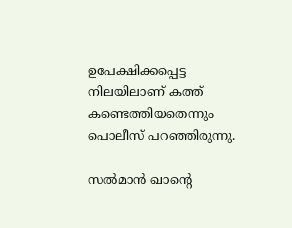ഉപേക്ഷിക്കപ്പെട്ട നിലയിലാണ് കത്ത് കണ്ടെത്തിയതെന്നും പൊലീസ് പറഞ്ഞിരുന്നു.

സൽമാൻ ഖാന്റെ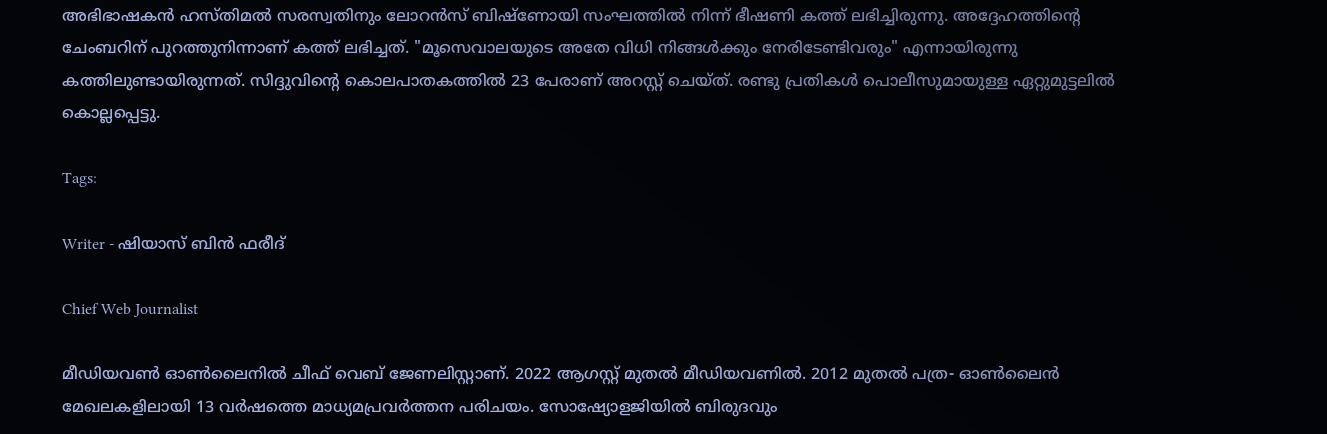അഭിഭാഷകൻ ഹസ്തിമൽ സരസ്വതിനും ലോറൻസ് ബിഷ്‌ണോയി സംഘത്തിൽ നിന്ന് ഭീഷണി കത്ത് ലഭിച്ചിരുന്നു. അദ്ദേഹത്തിന്റെ ചേംബറിന് പുറത്തുനിന്നാണ് കത്ത് ലഭിച്ചത്. "മൂസെവാലയുടെ അതേ വിധി നിങ്ങൾക്കും നേരിടേണ്ടിവരും" എന്നായിരുന്നു കത്തിലുണ്ടായിരുന്നത്. സിദ്ദുവിന്റെ കൊലപാതകത്തിൽ 23 പേരാണ് അറസ്റ്റ് ചെയ്ത്. രണ്ടു പ്രതികൾ പൊലീസുമായുള്ള ഏറ്റുമുട്ടലിൽ കൊല്ലപ്പെട്ടു.

Tags:

Writer - ഷിയാസ് ബിന്‍ ഫരീദ്

Chief Web Journalist

മീഡിയവണ്‍ ഓണ്‍ലൈനില്‍ ചീഫ് വെബ് ജേണലിസ്റ്റാണ്. 2022 ആഗസ്റ്റ് മുതല്‍ മീഡിയവണില്‍. 2012 മുതല്‍ പത്ര- ഓണ്‍ലൈന്‍ മേഖലകളിലായി 13 വര്‍ഷത്തെ മാധ്യമപ്രവര്‍ത്തന പരിചയം. സോഷ്യോളജിയില്‍ ബിരുദവും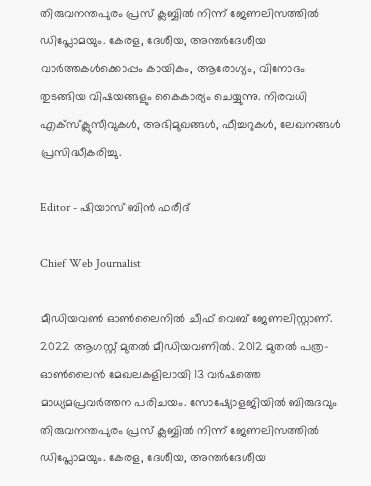തിരുവനന്തപുരം പ്രസ് ക്ലബ്ബില്‍ നിന്ന് ജേണലിസത്തില്‍ ഡിപ്ലോമയും. കേരള, ദേശീയ, അന്തര്‍ദേശീയ വാര്‍ത്തകള്‍ക്കൊപ്പം കായികം, ആരോഗ്യം, വിനോദം തുടങ്ങിയ വിഷയങ്ങളും കൈകാര്യം ചെയ്യുന്നു. നിരവധി എക്സ്ക്ലുസീവുകള്‍, അഭിമുഖങ്ങള്‍, ഫീച്ചറുകള്‍, ലേഖനങ്ങള്‍ പ്രസിദ്ധീകരിച്ചു.

Editor - ഷിയാസ് ബിന്‍ ഫരീദ്

Chief Web Journalist

മീഡിയവണ്‍ ഓണ്‍ലൈനില്‍ ചീഫ് വെബ് ജേണലിസ്റ്റാണ്. 2022 ആഗസ്റ്റ് മുതല്‍ മീഡിയവണില്‍. 2012 മുതല്‍ പത്ര- ഓണ്‍ലൈന്‍ മേഖലകളിലായി 13 വര്‍ഷത്തെ മാധ്യമപ്രവര്‍ത്തന പരിചയം. സോഷ്യോളജിയില്‍ ബിരുദവും തിരുവനന്തപുരം പ്രസ് ക്ലബ്ബില്‍ നിന്ന് ജേണലിസത്തില്‍ ഡിപ്ലോമയും. കേരള, ദേശീയ, അന്തര്‍ദേശീയ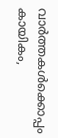വാര്‍ത്തകള്‍ക്കൊപ്പം കായികം,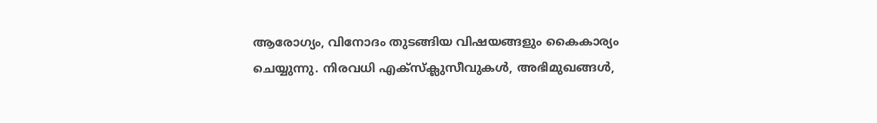ആരോഗ്യം, വിനോദം തുടങ്ങിയ വിഷയങ്ങളും കൈകാര്യം ചെയ്യുന്നു. നിരവധി എക്സ്ക്ലുസീവുകള്‍, അഭിമുഖങ്ങള്‍,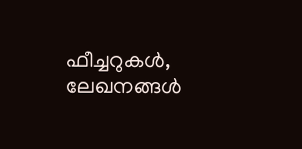ഫീച്ചറുകള്‍, ലേഖനങ്ങള്‍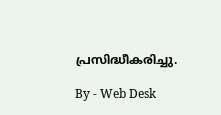പ്രസിദ്ധീകരിച്ചു.

By - Web Desk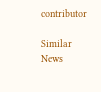contributor

Similar News